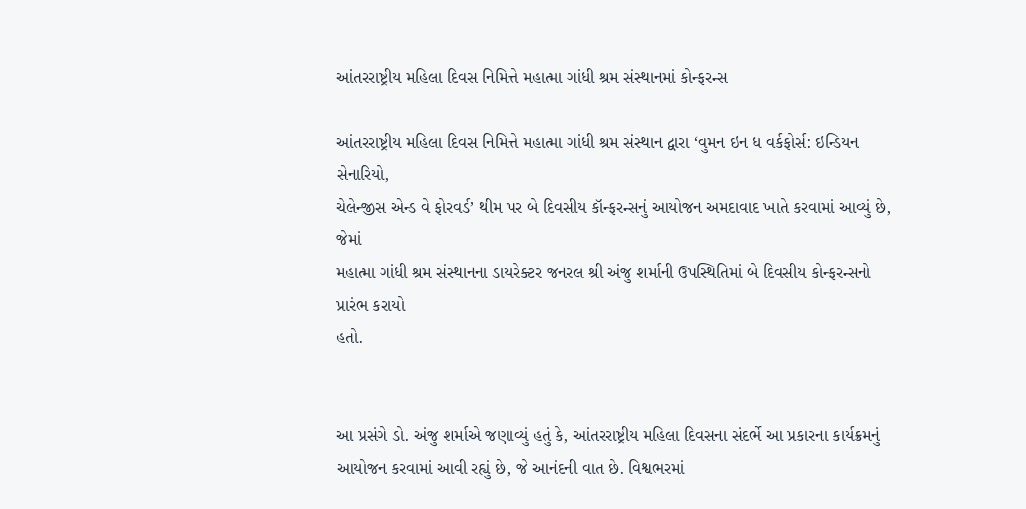આંતરરાષ્ટ્રીય મહિલા દિવસ નિમિત્તે મહાત્મા ગાંધી શ્રમ સંસ્થાનમાં કોન્ફરન્સ

આંતરરાષ્ટ્રીય મહિલા દિવસ નિમિત્તે મહાત્મા ગાંધી શ્રમ સંસ્થાન દ્વારા ‘વુમન ઇન ધ વર્કફોર્સ: ઇન્ડિયન સેનારિયો,
ચેલેન્જીસ એન્ડ વે ફોરવર્ડ’ થીમ પર બે દિવસીય કૉન્ફરન્સનું આયોજન અમદાવાદ ખાતે કરવામાં આવ્યું છે, જેમાં
મહાત્મા ગાંધી શ્રમ સંસ્થાનના ડાયરેક્ટર જનરલ શ્રી અંજુ શર્માની ઉપસ્થિતિમાં બે દિવસીય કોન્ફરન્સનો પ્રારંભ કરાયો
હતો.


આ પ્રસંગે ડો. અંજુ શર્માએ જણાવ્યું હતું કે, આંતરરાષ્ટ્રીય મહિલા દિવસના સંદર્ભે આ પ્રકારના કાર્યક્રમનું
આયોજન કરવામાં આવી રહ્યું છે, જે આનંદની વાત છે. વિશ્વભરમાં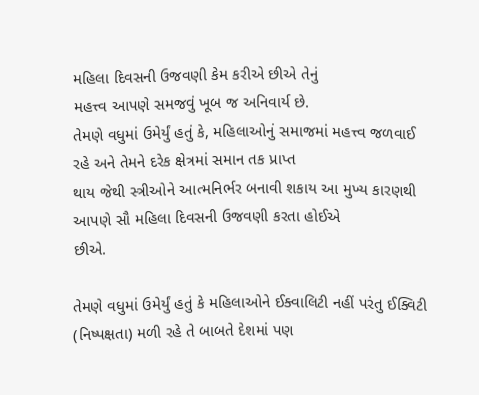મહિલા દિવસની ઉજવણી કેમ કરીએ છીએ તેનું
મહત્ત્વ આપણે સમજવું ખૂબ જ અનિવાર્ય છે.
તેમણે વધુમાં ઉમેર્યું હતું કે, મહિલાઓનું સમાજમાં મહત્ત્વ જળવાઈ રહે અને તેમને દરેક ક્ષેત્રમાં સમાન તક પ્રાપ્ત
થાય જેથી સ્ત્રીઓને આત્મનિર્ભર બનાવી શકાય આ મુખ્ય કારણથી આપણે સૌ મહિલા દિવસની ઉજવણી કરતા હોઈએ
છીએ.

તેમણે વધુમાં ઉમેર્યું હતું કે મહિલાઓને ઈક્વાલિટી નહીં પરંતુ ઈક્વિટી (નિષ્પક્ષતા) મળી રહે તે બાબતે દેશમાં પણ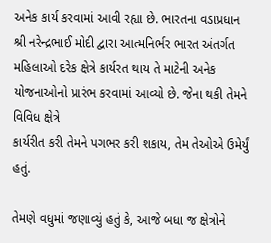અનેક કાર્ય કરવામાં આવી રહ્યા છે. ભારતના વડાપ્રધાન શ્રી નરેન્દ્રભાઈ મોદી દ્વારા આત્મનિર્ભર ભારત અંતર્ગત
મહિલાઓ દરેક ક્ષેત્રે કાર્યરત થાય તે માટેની અનેક યોજનાઓનો પ્રારંભ કરવામાં આવ્યો છે. જેના થકી તેમને વિવિધ ક્ષેત્રે
કાર્યરીત કરી તેમને પગભર કરી શકાય, તેમ તેઓએ ઉમેર્યું હતું.

તેમણે વધુમાં જણાવ્યું હતું કે, આજે બધા જ ક્ષેત્રોને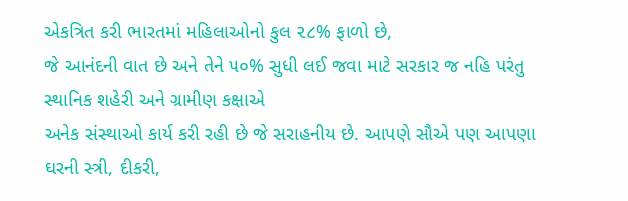એકત્રિત કરી ભારતમાં મહિલાઓનો કુલ ૨૮% ફાળો છે,
જે આનંદની વાત છે અને તેને ૫૦% સુધી લઈ જવા માટે સરકાર જ નહિ પરંતુ સ્થાનિક શહેરી અને ગ્રામીણ કક્ષાએ
અનેક સંસ્થાઓ કાર્ય કરી રહી છે જે સરાહનીય છે. આપણે સૌએ પણ આપણા ઘરની સ્ત્રી, દીકરી,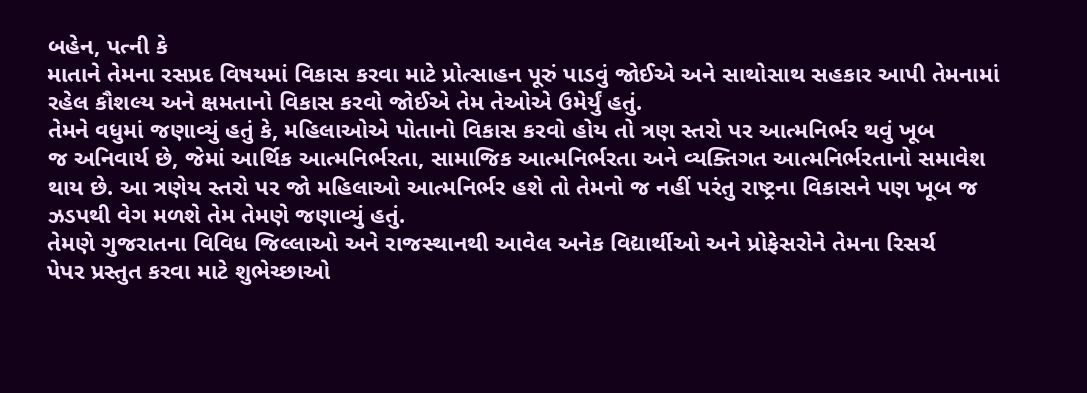બહેન, પત્ની કે
માતાને તેમના રસપ્રદ વિષયમાં વિકાસ કરવા માટે પ્રોત્સાહન પૂરું પાડવું જોઈએ અને સાથોસાથ સહકાર આપી તેમનામાં
રહેલ કૌશલ્ય અને ક્ષમતાનો વિકાસ કરવો જોઈએ તેમ તેઓએ ઉમેર્યું હતું.
તેમને વધુમાં જણાવ્યું હતું કે, મહિલાઓએ પોતાનો વિકાસ કરવો હોય તો ત્રણ સ્તરો પર આત્મનિર્ભર થવું ખૂબ
જ અનિવાર્ય છે, જેમાં આર્થિક આત્મનિર્ભરતા, સામાજિક આત્મનિર્ભરતા અને વ્યક્તિગત આત્મનિર્ભરતાનો સમાવેશ
થાય છે. આ ત્રણેય સ્તરો પર જો મહિલાઓ આત્મનિર્ભર હશે તો તેમનો જ નહીં પરંતુ રાષ્ટ્રના વિકાસને પણ ખૂબ જ
ઝડપથી વેગ મળશે તેમ તેમણે જણાવ્યું હતું.
તેમણે ગુજરાતના વિવિધ જિલ્લાઓ અને રાજસ્થાનથી આવેલ અનેક વિદ્યાર્થીઓ અને પ્રોફેસરોને તેમના રિસર્ચ
પેપર પ્રસ્તુત કરવા માટે શુભેચ્છાઓ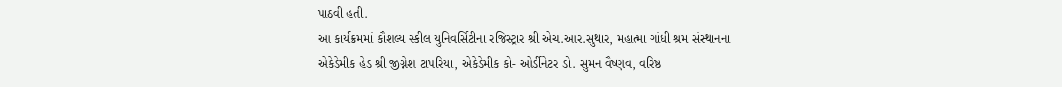પાઠવી હતી.
આ કાર્યક્રમમાં કૌશલ્ય સ્કીલ યુનિવર્સિટીના રજિસ્ટ્રાર શ્રી એચ.આર.સુથાર, મહાત્મા ગાંધી શ્રમ સંસ્થાનના
એકેડેમીક હેડ શ્રી જીગ્નેશ ટાપરિયા, એકેડેમીક કો- ઓર્ડીનેટર ડો. સુમન વૈષ્ણવ, વરિષ્ઠ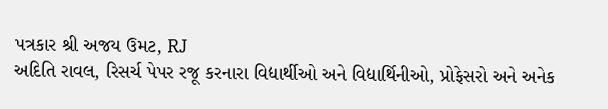પત્રકાર શ્રી અજય ઉમટ, RJ
અદિતિ રાવલ, રિસર્ચ પેપર રજૂ કરનારા વિદ્યાર્થીઓ અને વિદ્યાર્થિનીઓ, પ્રોફેસરો અને અનેક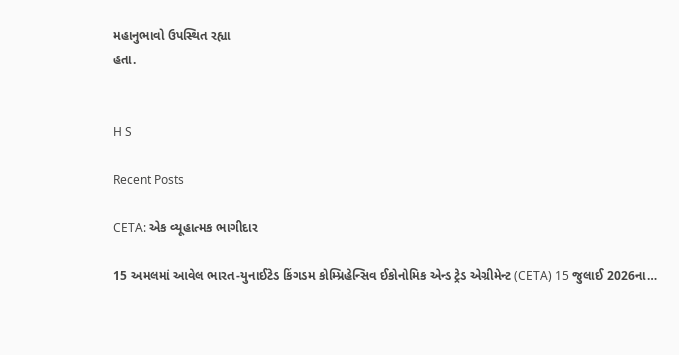મહાનુભાવો ઉપસ્થિત રહ્યા
હતા.


H S

Recent Posts

CETA: એક વ્યૂહાત્મક ભાગીદાર

15 અમલમાં આવેલ ભારત-યુનાઈટેડ કિંગડમ કોમ્પ્રિહેન્સિવ ઈકોનોમિક એન્ડ ટ્રેડ એગ્રીમેન્ટ (CETA) 15 જુલાઈ 2026ના…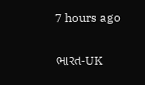7 hours ago

ભારત-UK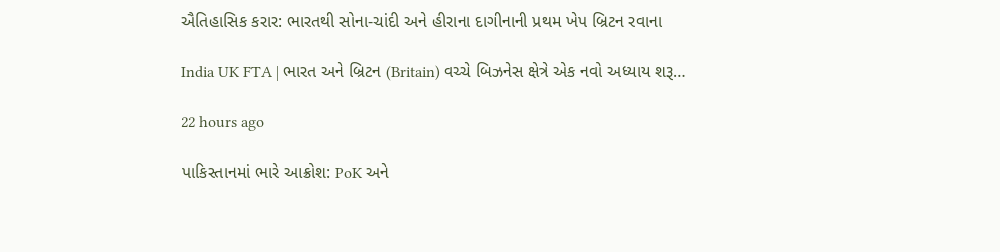ઐતિહાસિક કરાર: ભારતથી સોના-ચાંદી અને હીરાના દાગીનાની પ્રથમ ખેપ બ્રિટન રવાના

India UK FTA | ભારત અને બ્રિટન (Britain) વચ્ચે બિઝનેસ ક્ષેત્રે એક નવો અધ્યાય શરૂ…

22 hours ago

પાકિસ્તાનમાં ભારે આક્રોશ: PoK અને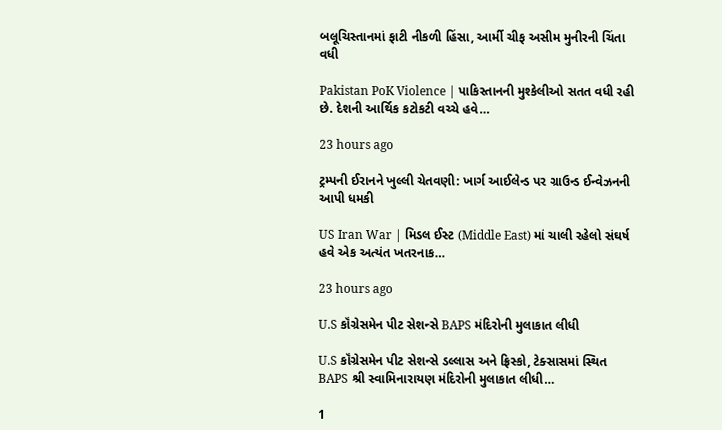બલૂચિસ્તાનમાં ફાટી નીકળી હિંસા, આર્મી ચીફ અસીમ મુનીરની ચિંતા વધી

Pakistan PoK Violence | પાકિસ્તાનની મુશ્કેલીઓ સતત વધી રહી છે. દેશની આર્થિક કટોકટી વચ્ચે હવે…

23 hours ago

ટ્રમ્પની ઈરાનને ખુલ્લી ચેતવણી: ખાર્ગ આઈલેન્ડ પર ગ્રાઉન્ડ ઈન્વેઝનની આપી ધમકી

US Iran War | મિડલ ઈસ્ટ (Middle East) માં ચાલી રહેલો સંઘર્ષ હવે એક અત્યંત ખતરનાક…

23 hours ago

U.S કૉંગ્રેસમેન પીટ સેશન્સે BAPS મંદિરોની મુલાકાત લીધી

U.S કૉંગ્રેસમેન પીટ સેશન્સે ડલ્લાસ અને ફ્રિસ્કો, ટેક્સાસમાં સ્થિત BAPS શ્રી સ્વામિનારાયણ મંદિરોની મુલાકાત લીધી…

1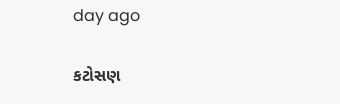day ago

કટોસણ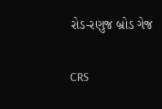રોડ-રણુજ બ્રોડ ગેજ

CRS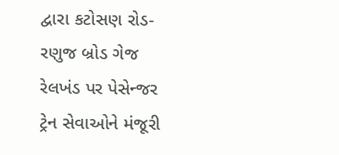દ્વારા કટોસણ રોડ-રણુજ બ્રોડ ગેજ રેલખંડ પર પેસેન્જર ટ્રેન સેવાઓને મંજૂરી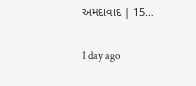અમદાવાદ | 15…

1 day ago